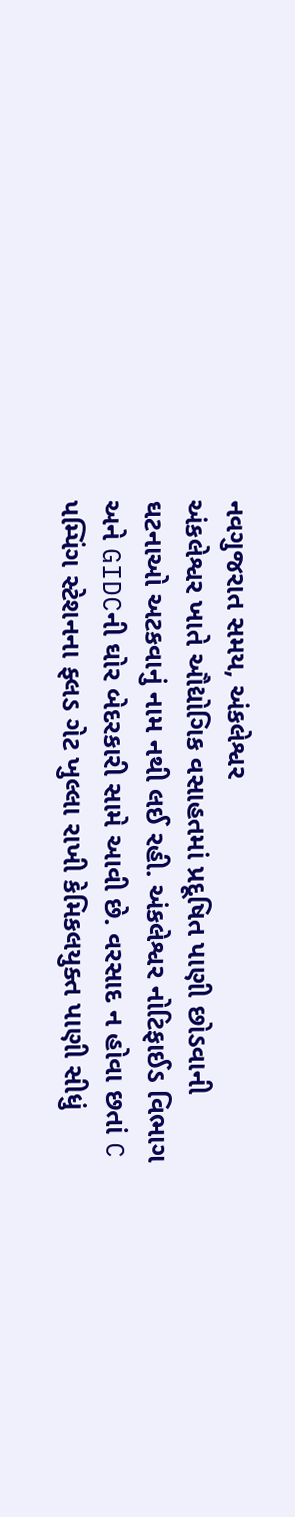નવગુજરાત સમય, અંકલેશ્વર
અંકલેશ્વર ખાતે ઔદ્યોગિક વસાહતમાં પ્રદૂષિત પાણી છોડવાની ઘટનાઓ અટકવાનું નામ નથી લઈ રહી. અંકલેશ્વર નોટિફાઈડ વિભાગ અને GIDCની ઘોર બેદરકારી સામે આવી છે. વરસાદ ન હોવા છતાં C પમ્પિંગ સ્ટેશનના ફ્લડ ગેટ ખુલ્લા રાખી કેમિકલયુક્ત પાણી સીધું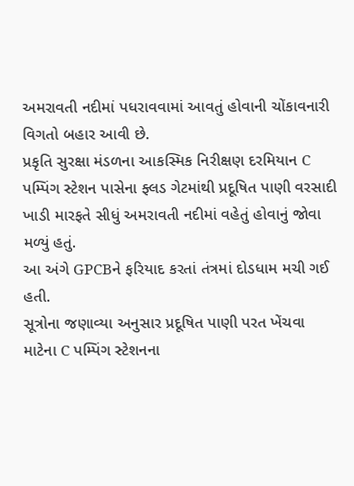અમરાવતી નદીમાં પધરાવવામાં આવતું હોવાની ચોંકાવનારી વિગતો બહાર આવી છે.
પ્રકૃતિ સુરક્ષા મંડળના આકસ્મિક નિરીક્ષણ દરમિયાન C પમ્પિંગ સ્ટેશન પાસેના ફ્લડ ગેટમાંથી પ્રદૂષિત પાણી વરસાદી ખાડી મારફતે સીધું અમરાવતી નદીમાં વહેતું હોવાનું જોવા મળ્યું હતું.
આ અંગે GPCBને ફરિયાદ કરતાં તંત્રમાં દોડધામ મચી ગઈ હતી.
સૂત્રોના જણાવ્યા અનુસાર પ્રદૂષિત પાણી પરત ખેંચવા માટેના C પમ્પિંગ સ્ટેશનના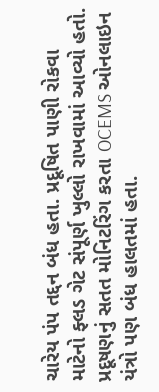ચારેય પંપ તદ્દન બંધ હતા. પ્રદૂષિત પાણી રોકવા માટેનો ફ્લડ ગેટ સંપૂર્ણ ખુલ્લો રાખવામાં આવ્યો હતો. પ્રદૂષણનું સતત મોનિટરિંગ કરતા OCEMS ઓનલાઇન યંત્રો પણ બંધ હાલતમાં હતા.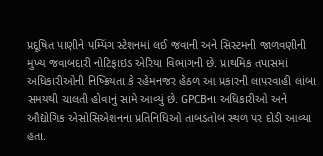પ્રદૂષિત પાણીને પમ્પિંગ સ્ટેશનમાં લઈ જવાની અને સિસ્ટમની જાળવણીની મુખ્ય જવાબદારી નોટિફાઇડ એરિયા વિભાગની છે. પ્રાથમિક તપાસમાં અધિકારીઓની નિષ્ક્રિયતા કે રહેમનજર હેઠળ આ પ્રકારની લાપરવાહી લાંબા સમયથી ચાલતી હોવાનું સામે આવ્યું છે. GPCBના અધિકારીઓ અને ઔદ્યોગિક એસોસિએશનના પ્રતિનિધિઓ તાબડતોબ સ્થળ પર દોડી આવ્યા હતા.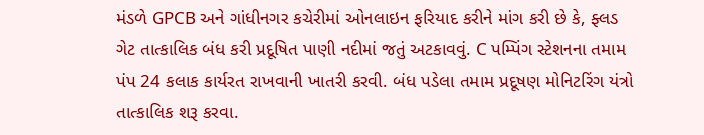મંડળે GPCB અને ગાંધીનગર કચેરીમાં ઓનલાઇન ફરિયાદ કરીને માંગ કરી છે કે, ફ્લડ ગેટ તાત્કાલિક બંધ કરી પ્રદૂષિત પાણી નદીમાં જતું અટકાવવું. C પમ્પિંગ સ્ટેશનના તમામ પંપ 24 કલાક કાર્યરત રાખવાની ખાતરી કરવી. બંધ પડેલા તમામ પ્રદૂષણ મોનિટરિંગ યંત્રો તાત્કાલિક શરૂ કરવા.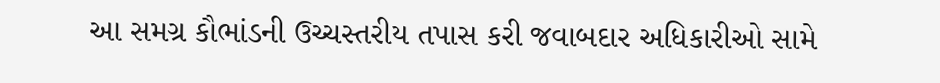આ સમગ્ર કૌભાંડની ઉચ્ચસ્તરીય તપાસ કરી જવાબદાર અધિકારીઓ સામે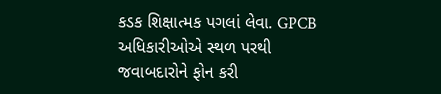કડક શિક્ષાત્મક પગલાં લેવા. GPCB અધિકારીઓએ સ્થળ પરથી જવાબદારોને ફોન કરી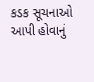કડક સૂચનાઓ આપી હોવાનું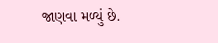જાણવા મળ્યું છે.